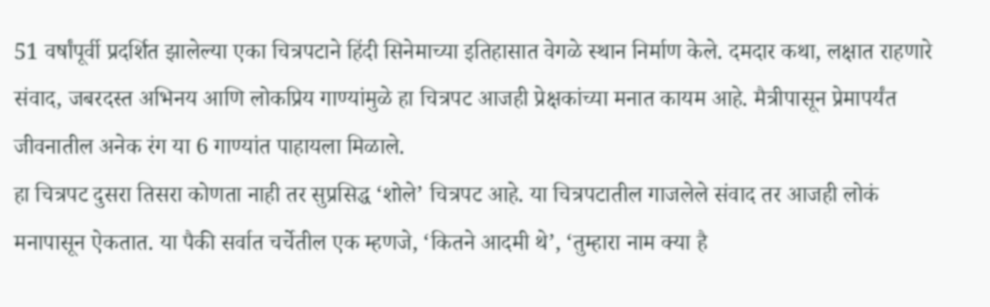51 वर्षांपूर्वी प्रदर्शित झालेल्या एका चित्रपटाने हिंदी सिनेमाच्या इतिहासात वेगळे स्थान निर्माण केले. दमदार कथा, लक्षात राहणारे संवाद, जबरदस्त अभिनय आणि लोकप्रिय गाण्यांमुळे हा चित्रपट आजही प्रेक्षकांच्या मनात कायम आहे. मैत्रीपासून प्रेमापर्यंत जीवनातील अनेक रंग या 6 गाण्यांत पाहायला मिळाले.
हा चित्रपट दुसरा तिसरा कोणता नाही तर सुप्रसिद्ध ‘शोले’ चित्रपट आहे. या चित्रपटातील गाजलेले संवाद तर आजही लोकं मनापासून ऐकतात. या पैकी सर्वात चर्चेतील एक म्हणजे, ‘कितने आदमी थे’, ‘तुम्हारा नाम क्या है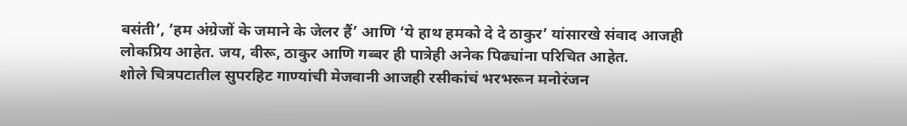बसंती’, ‘हम अंग्रेजों के जमाने के जेलर हैं’ आणि ‘ये हाथ हमको दे दे ठाकुर’ यांसारखे संवाद आजही लोकप्रिय आहेत. जय, वीरू, ठाकुर आणि गब्बर ही पात्रेही अनेक पिढ्यांना परिचित आहेत.
शोले चित्रपटातील सुपरहिट गाण्यांची मेजवानी आजही रसीकांचं भरभरून मनोरंजन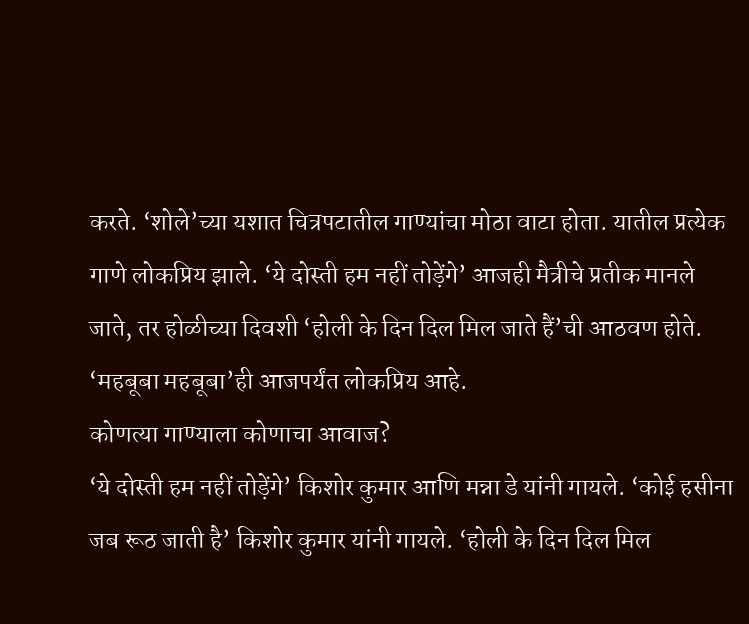करते. ‘शोले’च्या यशात चित्रपटातील गाण्यांचा मोठा वाटा होता. यातील प्रत्येक गाणे लोकप्रिय झाले. ‘ये दोस्ती हम नहीं तोड़ेंगे’ आजही मैत्रीचे प्रतीक मानले जाते, तर होळीच्या दिवशी ‘होली के दिन दिल मिल जाते हैं’ची आठवण होते. ‘महबूबा महबूबा’ही आजपर्यंत लोकप्रिय आहे.
कोणत्या गाण्याला कोणाचा आवाज?
‘ये दोस्ती हम नहीं तोड़ेंगे’ किशोर कुमार आणि मन्ना डे यांनी गायले. ‘कोई हसीना जब रूठ जाती है’ किशोर कुमार यांनी गायले. ‘होली के दिन दिल मिल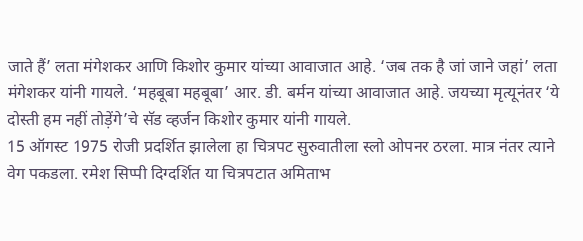जाते हैं’ लता मंगेशकर आणि किशोर कुमार यांच्या आवाजात आहे. ‘जब तक है जां जाने जहां’ लता मंगेशकर यांनी गायले. ‘महबूबा महबूबा’ आर. डी. बर्मन यांच्या आवाजात आहे. जयच्या मृत्यूनंतर ‘ये दोस्ती हम नहीं तोड़ेंगे’चे सॅड व्हर्जन किशोर कुमार यांनी गायले.
15 ऑगस्ट 1975 रोजी प्रदर्शित झालेला हा चित्रपट सुरुवातीला स्लो ओपनर ठरला. मात्र नंतर त्याने वेग पकडला. रमेश सिप्पी दिग्दर्शित या चित्रपटात अमिताभ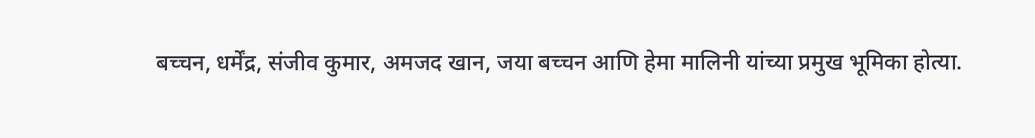बच्चन, धर्मेंद्र, संजीव कुमार, अमजद खान, जया बच्चन आणि हेमा मालिनी यांच्या प्रमुख भूमिका होत्या.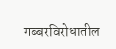गब्बरविरोधातील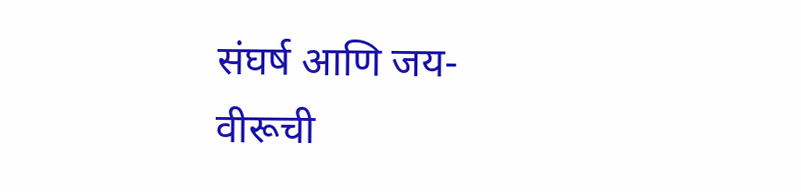संघर्ष आणि जय-वीरूची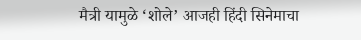मैत्री यामुळे ‘शोले’ आजही हिंदी सिनेमाचा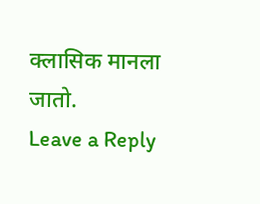क्लासिक मानला जातो.
Leave a Reply